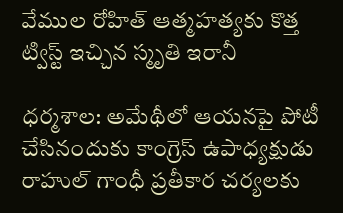వేముల రోహిత్ ఆత్మహత్యకు కొత్త ట్విస్ట్ ఇచ్చిన స్మృతి ఇరానీ

ధర్మశాల: అమేథీలో ఆయనపై పోటీ చేసినందుకు కాంగ్రెస్‌ ఉపాధ్యక్షుడు రాహుల్‌ గాంధీ ప్రతీకార చర్యలకు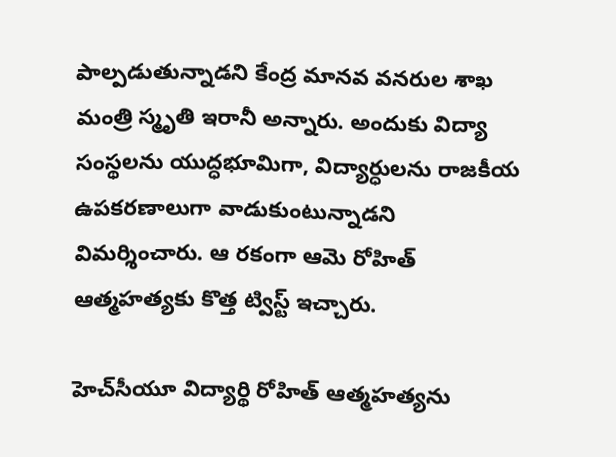పాల్పడుతున్నాడని కేంద్ర మానవ వనరుల శాఖ మంత్రి స్మృతి ఇరానీ అన్నారు. అందుకు విద్యా సంస్థలను యుద్ధభూమిగా, విద్యార్ధులను రాజకీయ ఉపకరణాలుగా వాడుకుంటున్నాడని విమర్శించారు. ఆ రకంగా ఆమె రోహిత్ ఆత్మహత్యకు కొత్త ట్విస్ట్ ఇచ్చారు.

హెచ్‌సీయూ విద్యార్థి రోహిత్ ఆత్మహత్యను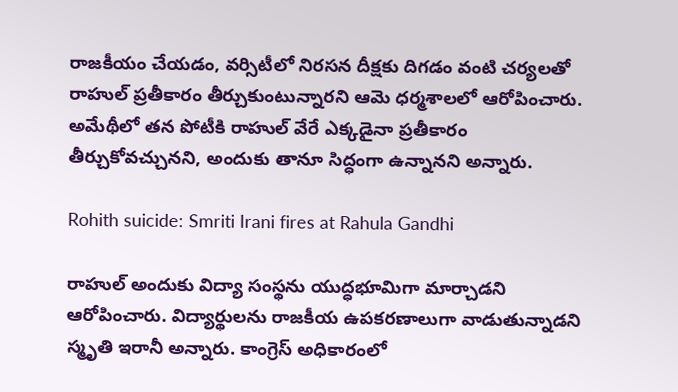రాజకీయం చేయడం, వర్సిటీలో నిరసన దీక్షకు దిగడం వంటి చర్యలతో రాహుల్‌ ప్రతీకారం తీర్చుకుంటున్నారని ఆమె ధర్మశాలలో ఆరోపించారు. అమేథీలో తన పోటీకి రాహుల్‌ వేరే ఎక్కడైనా ప్రతీకారం తీర్చుకోవచ్చునని, అందుకు తానూ సిద్ధంగా ఉన్నానని అన్నారు.

Rohith suicide: Smriti Irani fires at Rahula Gandhi

రాహుల్‌ అందుకు విద్యా సంస్థను యుద్ధభూమిగా మార్చాడని ఆరోపించారు. విద్యార్థులను రాజకీయ ఉపకరణాలుగా వాడుతున్నాడని స్మృతి ఇరానీ అన్నారు. కాంగ్రెస్‌ అధికారంలో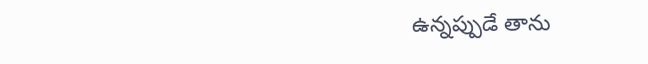ఉన్నప్పుడే తాను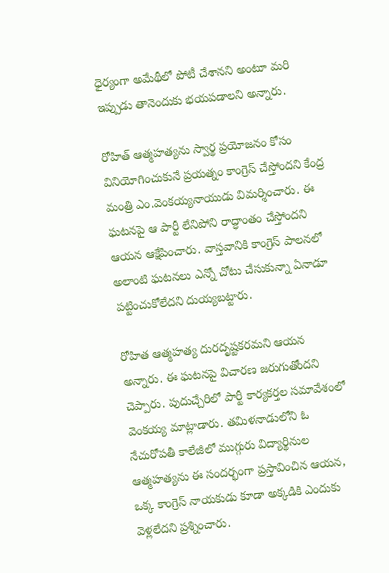ధైర్యంగా అమేథీలో పోటీ చేశానని అంటూ మరి ఇప్పుడు తానెందుకు భయపడాలని అన్నారు.

రోహిత్ ఆత్మహత్యను స్వార్థ ప్రయోజనం కోసం వినియోగించుకునే ప్రయత్నం కాంగ్రెస్‌ చేస్తోందని కేంద్ర మంత్రి ఎం.వెంకయ్యనాయుడు విమర్శించారు. ఈ ఘటనపై ఆ పార్టీ లేనిపోని రాద్ధాంతం చేస్తోందని ఆయన ఆక్షేపించారు. వాస్తవానికి కాంగ్రెస్‌ పాలనలో అలాంటి ఘటనలు ఎన్నో చోటు చేసుకున్నా ఏనాడూ పట్టించుకోలేదని దుయ్యబట్టారు.

రోహిత ఆత్మహత్య దురదృష్టకరమని ఆయన అన్నారు. ఈ ఘటనపై విచారణ జరుగుతోందని చెప్పారు. పుదుచ్చేరిలో పార్టీ కార్యకర్తల సమావేశంలో వెంకయ్య మాట్లాడారు. తమిళనాడులోని ఓ నేచురోపతీ కాలేజీలో ముగ్గురు విద్యార్థినుల ఆత్మహత్యను ఈ సందర్భంగా ప్రస్తావించిన ఆయన, ఒక్క కాంగ్రెస్‌ నాయకుడు కూడా అక్కడికి ఎందుకు వెళ్లలేదని ప్రశ్నించారు.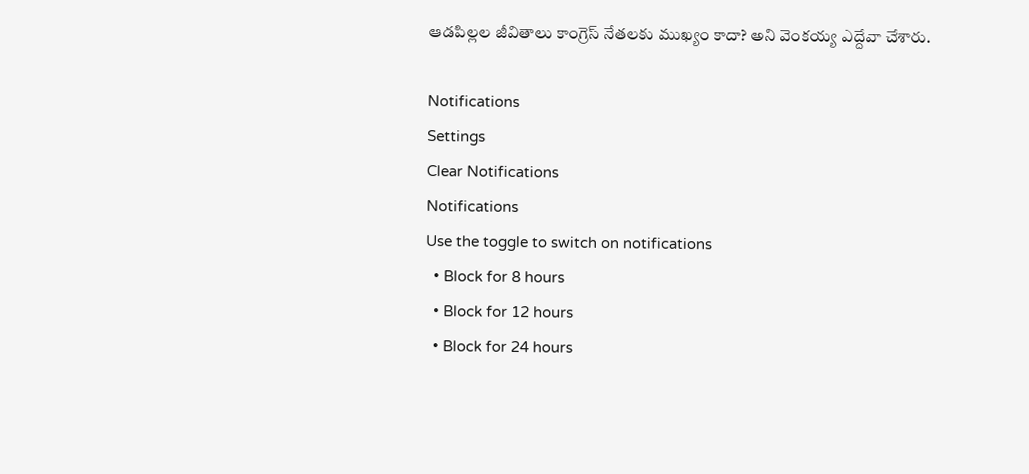ఆడపిల్లల జీవితాలు కాంగ్రెస్‌ నేతలకు ముఖ్యం కాదా? అని వెంకయ్య ఎద్దేవా చేశారు.

Notifications
Settings
Clear Notifications
Notifications
Use the toggle to switch on notifications
  • Block for 8 hours
  • Block for 12 hours
  • Block for 24 hours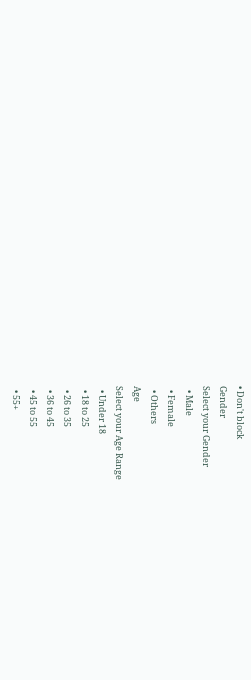• Don't block
Gender
Select your Gender
  • Male
  • Female
  • Others
Age
Select your Age Range
  • Under 18
  • 18 to 25
  • 26 to 35
  • 36 to 45
  • 45 to 55
  • 55+